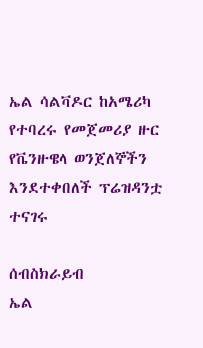ኤል ሳልቫዶር ከአሜሪካ የተባረሩ የመጀመሪያ ዙር የቬንዙዌላ ወንጀለኞችን እንደተቀበለች ፕሬዝዳንቷ ተናገሩ

ሰብስክራይብ
ኤል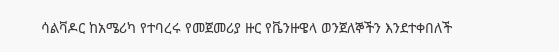ሳልቫዶር ከአሜሪካ የተባረሩ የመጀመሪያ ዙር የቬንዙዌላ ወንጀለኞችን እንደተቀበለች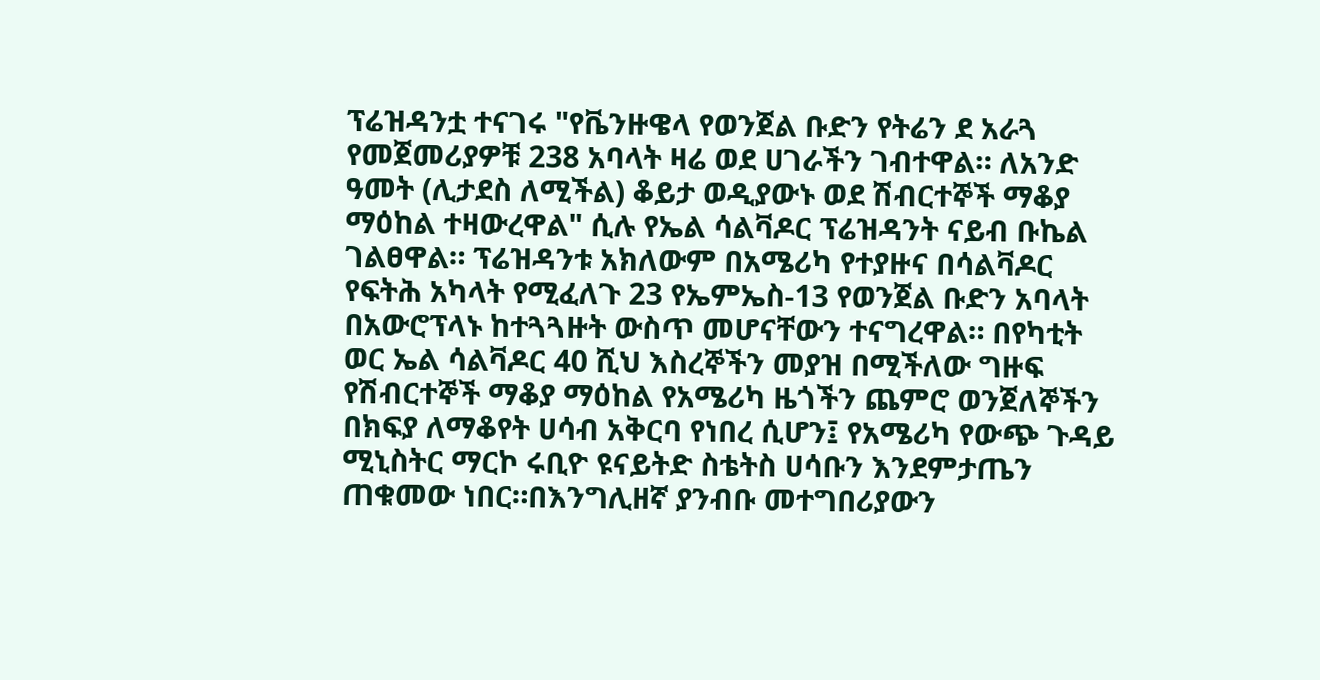ፕሬዝዳንቷ ተናገሩ "የቬንዙዌላ የወንጀል ቡድን የትሬን ደ አራጓ የመጀመሪያዎቹ 238 አባላት ዛሬ ወደ ሀገራችን ገብተዋል። ለአንድ ዓመት (ሊታደስ ለሚችል) ቆይታ ወዲያውኑ ወደ ሽብርተኞች ማቆያ ማዕከል ተዛውረዋል" ሲሉ የኤል ሳልቫዶር ፕሬዝዳንት ናይብ ቡኬል ገልፀዋል። ፕሬዝዳንቱ አክለውም በአሜሪካ የተያዙና በሳልቫዶር የፍትሕ አካላት የሚፈለጉ 23 የኤምኤስ-13 የወንጀል ቡድን አባላት በአውሮፕላኑ ከተጓጓዙት ውስጥ መሆናቸውን ተናግረዋል። በየካቲት ወር ኤል ሳልቫዶር 40 ሺህ እስረኞችን መያዝ በሚችለው ግዙፍ የሽብርተኞች ማቆያ ማዕከል የአሜሪካ ዜጎችን ጨምሮ ወንጀለኞችን በክፍያ ለማቆየት ሀሳብ አቅርባ የነበረ ሲሆን፤ የአሜሪካ የውጭ ጉዳይ ሚኒስትር ማርኮ ሩቢዮ ዩናይትድ ስቴትስ ሀሳቡን እንደምታጤን ጠቁመው ነበር።በእንግሊዘኛ ያንብቡ መተግበሪያውን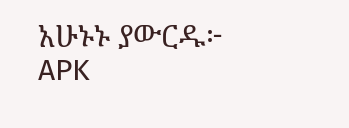አሁኑኑ ያውርዱ፦   APK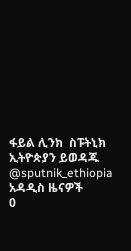ፋይል ሊንክ  ስፑትኒክ ኢትዮጵያን ይወዳጁ @sputnik_ethiopia
አዳዲስ ዜናዎች
0